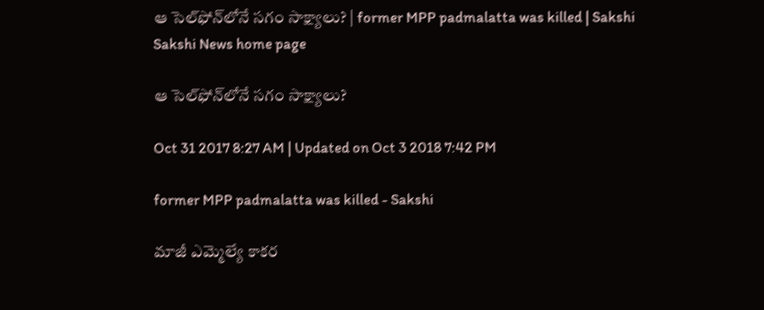ఆ సెల్‌ఫోన్‌లోనే సగం సాక్ష్యాలు? | former MPP padmalatta was killed | Sakshi
Sakshi News home page

ఆ సెల్‌ఫోన్‌లోనే సగం సాక్ష్యాలు?

Oct 31 2017 8:27 AM | Updated on Oct 3 2018 7:42 PM

former MPP padmalatta was killed - Sakshi

మాజీ ఎమ్మెల్యే కాకర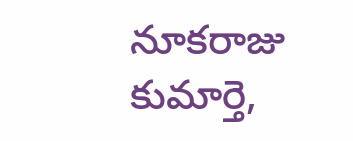నూకరాజు కుమార్తె,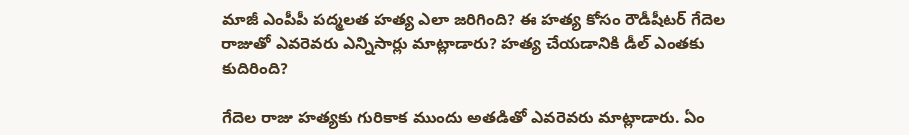మాజీ ఎంపీపీ పద్మలత హత్య ఎలా జరిగింది? ఈ హత్య కోసం రౌడీషీటర్‌ గేదెల రాజుతో ఎవరెవరు ఎన్నిసార్లు మాట్లాడారు? హత్య చేయడానికి డీల్‌ ఎంతకు కుదిరింది?

గేదెల రాజు హత్యకు గురికాక ముందు అతడితో ఎవరెవరు మాట్లాడారు. ఏం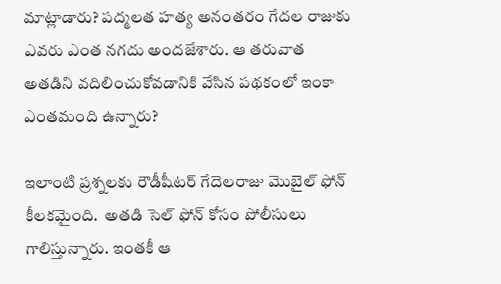మాట్లాడారు? పద్మలత హత్య అనంతరం గేదల రాజుకు ఎవరు ఎంత నగదు అందజేశారు. ఆ తరువాత అతడిని వదిలించుకోవడానికి వేసిన పథకంలో ఇంకా ఎంతమంది ఉన్నారు?

ఇలాంటి ప్రశ్నలకు రౌడీషీటర్‌ గేదెలరాజు మొబైల్‌ ఫోన్‌ కీలకమైంది.  అతడి సెల్‌ ఫోన్‌ కోసం పోలీసులు గాలిస్తున్నారు. ఇంతకీ ఆ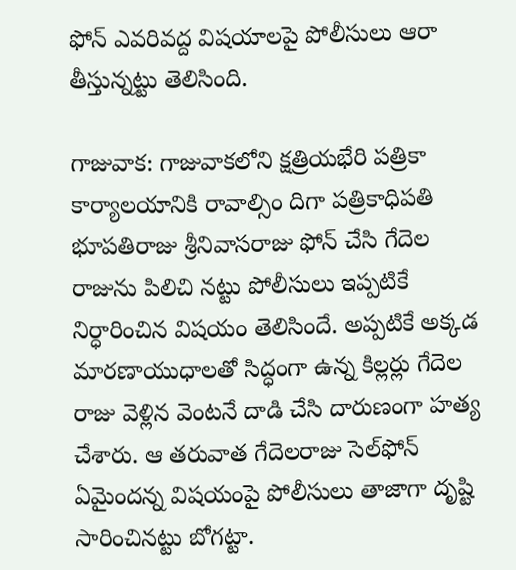ఫోన్‌ ఎవరివద్ద విషయాలపై పోలీసులు ఆరా తీస్తున్నట్టు తెలిసింది.

గాజువాక: గాజువాకలోని క్షత్రియభేరి పత్రికా కార్యాలయానికి రావాల్సిం దిగా పత్రికాధిపతి భూపతిరాజు శ్రీనివాసరాజు ఫోన్‌ చేసి గేదెల రాజును పిలిచి నట్టు పోలీసులు ఇప్పటికే నిర్ధారించిన విషయం తెలిసిందే. అప్పటికే అక్కడ మారణాయుధాలతో సిద్ధంగా ఉన్న కిల్లర్లు గేదెల రాజు వెళ్లిన వెంటనే దాడి చేసి దారుణంగా హత్య చేశారు. ఆ తరువాత గేదెలరాజు సెల్‌ఫోన్‌ ఏమైందన్న విషయంపై పోలీసులు తాజాగా దృష్టి సారించినట్టు బోగట్టా.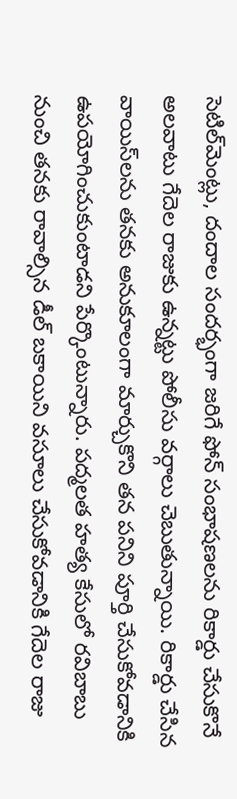సెటిల్‌మెంట్లు, దందాల సందర్భంగా జరిగే ఫోన్‌ సంభాషణలను రికార్డు చేసుకొనే అలవాటు గేదెల రాజుకు ఉన్నట్టు పోలీసు వర్గాలు చెబుతున్నాయి. రికార్డు చేసిన వాయిస్‌లను తనకు అనుకూలంగా మార్చుకొని తన పనిని పూర్తి చేసుకోవడానికి ఉపయోగించుకుంటాడని పేర్కొంటున్నారు. పద్మలత హత్య కేసులో రవిబాబు నుంచి తనకు రావాల్సిన డీల్‌ బకాయిని వసూలు చేసుకోవడానికి గేదెల రాజు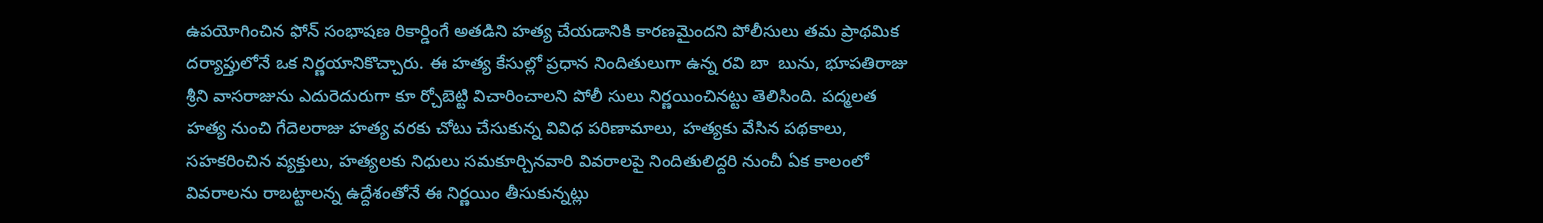ఉపయోగించిన ఫోన్‌ సంభాషణ రికార్డింగే అతడిని హత్య చేయడానికి కారణమైందని పోలీసులు తమ ప్రాథమిక దర్యాప్తులోనే ఒక నిర్ణయానికొచ్చారు. ఈ హత్య కేసుల్లో ప్రధాన నిందితులుగా ఉన్న రవి బా  బును, భూపతిరాజు శ్రీని వాసరాజును ఎదురెదురుగా కూ ర్చోబెట్టి విచారించాలని పోలీ సులు నిర్ణయించినట్టు తెలిసింది. పద్మలత హత్య నుంచి గేదెలరాజు హత్య వరకు చోటు చేసుకున్న వివిధ పరిణామాలు, హత్యకు వేసిన పథకాలు, సహకరించిన వ్యక్తులు, హత్యలకు నిధులు సమకూర్చినవారి వివరాలపై నిందితులిద్దరి నుంచీ ఏక కాలంలో వివరాలను రాబట్టాలన్న ఉద్దేశంతోనే ఈ నిర్ణయిం తీసుకున్నట్లు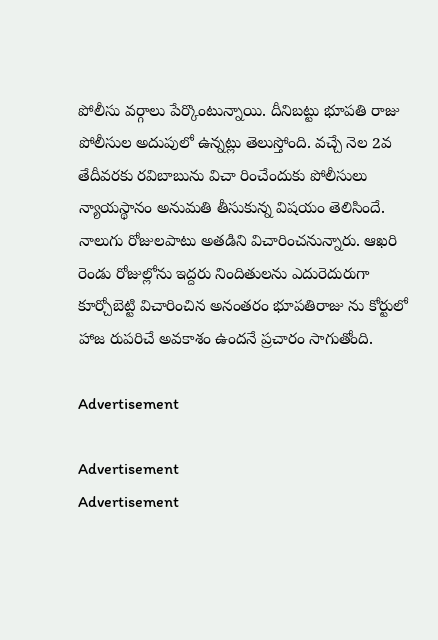పోలీసు వర్గాలు పేర్కొంటున్నాయి. దీనిబట్టు భూపతి రాజు పోలీసుల అదుపులో ఉన్నట్లు తెలుస్తోంది. వచ్చే నెల 2వ తేదీవరకు రవిబాబును విచా రించేందుకు పోలీసులు న్యాయస్థానం అనుమతి తీసుకున్న విషయం తెలిసిందే. నాలుగు రోజులపాటు అతడిని విచారించనున్నారు. ఆఖరి రెండు రోజుల్లోను ఇద్దరు నిందితులను ఎదురెదురుగా కూర్చోబెట్టి విచారించిన అనంతరం భూపతిరాజు ను కోర్టులో హాజ రుపరిచే అవకాశం ఉందనే ప్రచారం సాగుతోంది.

Advertisement

Advertisement
Advertisement